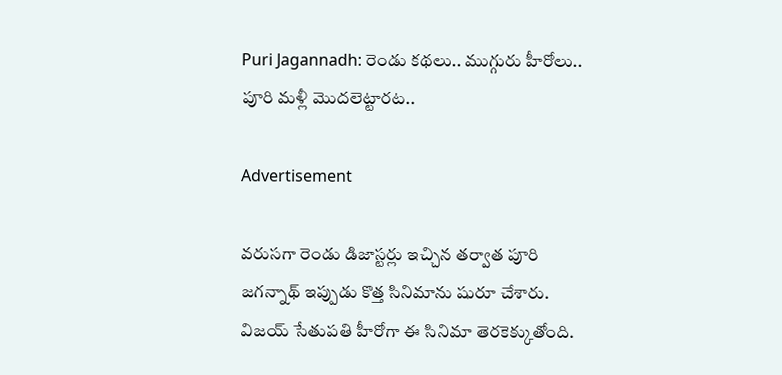Puri Jagannadh: రెండు కథలు.. ముగ్గురు హీరోలు.. పూరి మళ్లీ మొదలెట్టారట..

Advertisement

వరుసగా రెండు డిజాస్టర్లు ఇచ్చిన తర్వాత పూరి జగన్నాథ్‌ ఇప్పుడు కొత్త సినిమాను షురూ చేశారు. విజయ్‌ సేతుపతి హీరోగా ఈ సినిమా తెరకెక్కుతోంది.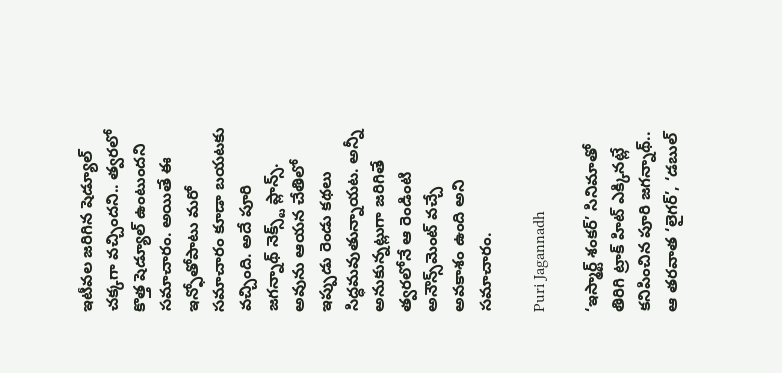ఇటీవల జరిగిన షెడ్యూల్‌ చక్కగా వచ్చిందని.. త్వరలో కొత్త షెడ్యూల్‌ ఉంటుందని సమాచారం. అయితే ఈ ఇన్ఫోతోపాటు మరో సమాచారం కూడా బయటకు వచ్చింది. అదే పూరి జగన్నాథ్‌ నెక్స్ట్‌ ప్లాన్స్‌. అవును ఆయన చేతిలో ఇప్పుడు రెండు కథలు సిద్ధమవుతున్నాయట. అన్నీ అనుకున్నట్లుగా జరిగితే త్వరలోనే ఆ రెండింటి అనౌన్స్‌మెంట్‌ వచ్చే అవకాశం ఉంది అని సమాచారం.

Puri Jagannadh

‘ఇస్మార్ట్ శంక‌ర్’ సినిమాతో తిరిగి ట్రాక్‌ హిట్‌ ఎక్కినట్లే క‌నిపించిన పూరి జ‌గ‌న్నాథ్‌.. ఆ త‌ర‌వాత ‘లైగ‌ర్’, ‘డ‌బుల్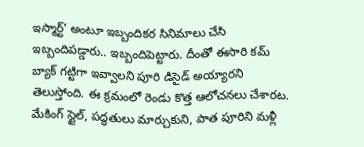ఇస్మార్ట్’ అంటూ ఇబ్బందికర సినిమాలు చేసి ఇబ్బందిపడ్డారు.. ఇబ్బందిపెట్టారు. దీంతో ఈసారి క‌మ్ బ్యాక్ గట్టిగా ఇవ్వాల‌ని పూరి డిసైడ్ అయ్యారని తెలుస్తోంది. ఈ క్రమంలో రెండు కొత్త ఆలోచనలు చేశారట. మేకింగ్ స్టైల్, ప‌ద్ధ‌తులు మార్చుకుని, పాత పూరిని మ‌ళ్లీ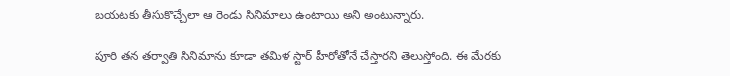బ‌య‌ట‌కు తీసుకొచ్చేలా ఆ రెండు సినిమాలు ఉంటాయి అని అంటున్నారు.

పూరి తన తర్వాతి సినిమాను కూడా తమిళ స్టార్ హీరోతోనే చేస్తారని తెలుస్తోంది. ఈ మేరకు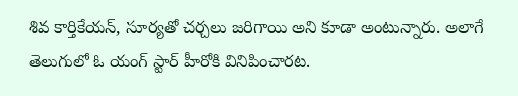శివ కార్తికేయ‌న్‌, సూర్య‌తో చర్చలు జరిగాయి అని కూడా అంటున్నారు. అలాగే తెలుగులో ఓ యంగ్‌ స్టార్‌ హీరోకి వినిపించారట.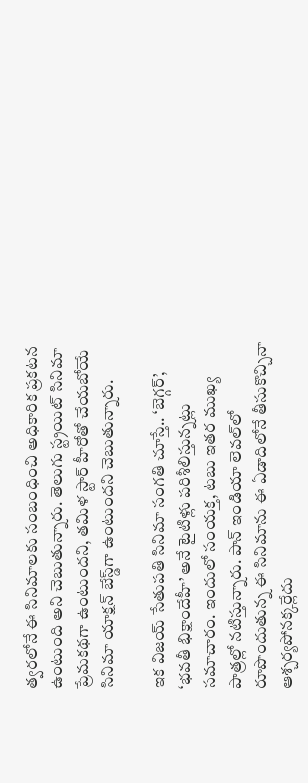త్వరలోనే ఈ సినిమాలకు సంబంధించి అధికారిక ప్రకటన ఉంటుంది అని చెబుతున్నారు. తెలుగు స్ట్రయిట్‌ సినిమా ప్రేమకథగా ఉంటుందని, తమిళ స్టార్‌ హీరోతో చేయబోయే సినిమా యాక్షన్‌ బేస్డ్‌గా ఉంటుందని చెబుతున్నారు.

ఇక విజయ్‌ సేతుపతి సినిమా సంగతి చూస్తే.. ‘బెగ్గ‌ర్‌’, ‘భ‌వ‌తీ భిక్షాందేహీ’ అనే టైటిళ్లు ప‌రిశీలిస్తున్నట్లు సమాచారం. ఇందులో సంయక్త, టబు ఇతర ముఖ్య పాత్రల్లో నటిస్తున్నారు. పాన్‌ ఇండియా లెవల్‌లో రూపొందుతున్న ఈ సినిమాను ఈ ఏడాదిలోనే తీసుకొచ్చినా ఆశ్చర్యపోనక్కర్లేదు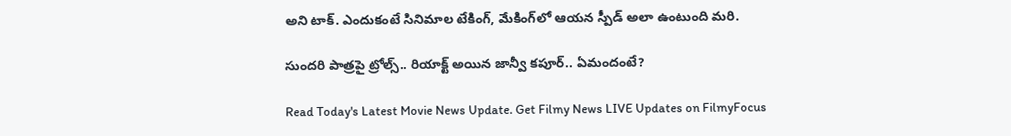అని టాక్‌. ఎందుకంటే సినిమాల టేకింగ్‌, మేకింగ్‌లో ఆయన స్పీడ్‌ అలా ఉంటుంది మరి.

సుందరి పాత్రపై ట్రోల్స్‌.. రియాక్ట్‌ అయిన జాన్వీ కపూర్‌.. ఏమందంటే?

Read Today's Latest Movie News Update. Get Filmy News LIVE Updates on FilmyFocus